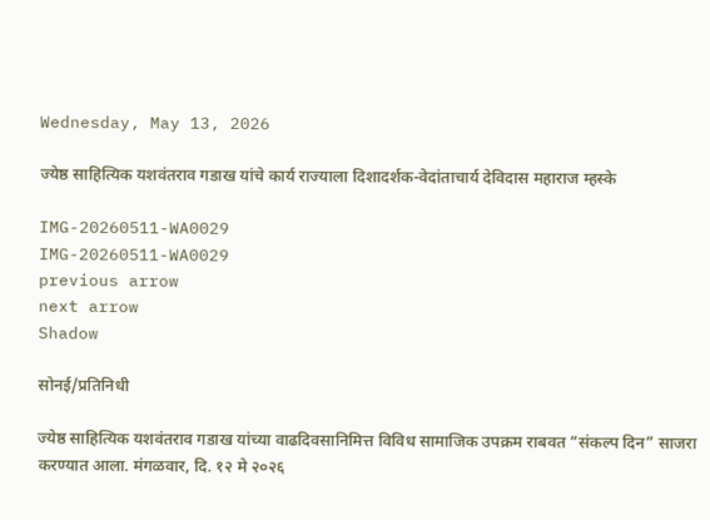Wednesday, May 13, 2026

ज्येष्ठ साहित्यिक यशवंतराव गडाख यांचे कार्य राज्याला दिशादर्शक-वेदांताचार्य देविदास महाराज म्हस्के

IMG-20260511-WA0029
IMG-20260511-WA0029
previous arrow
next arrow
Shadow

सोनई/प्रतिनिधी

ज्येष्ठ साहित्यिक यशवंतराव गडाख यांच्या वाढदिवसानिमित्त विविध सामाजिक उपक्रम राबवत “संकल्प दिन” साजरा करण्यात आला. मंगळवार, दि. १२ मे २०२६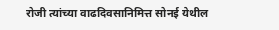रोजी त्यांच्या वाढदिवसानिमित्त सोनई येथील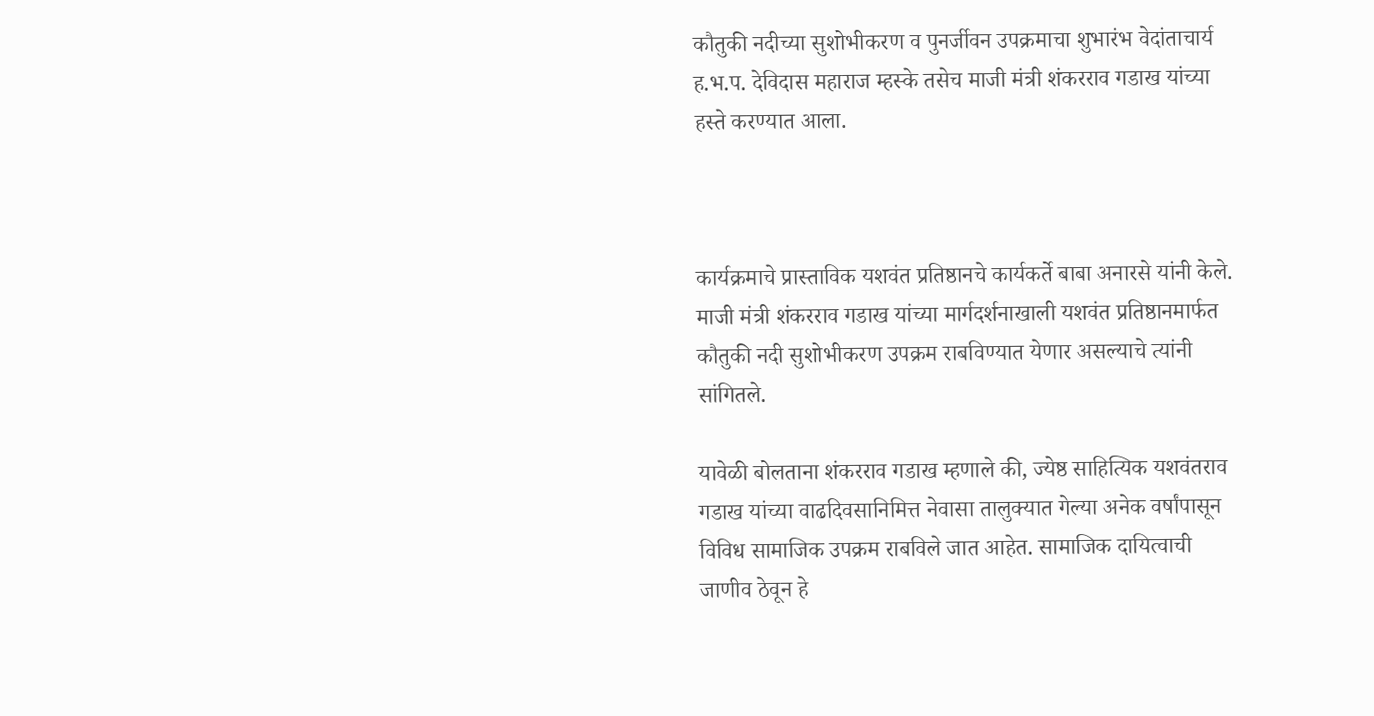कौतुकी नदीच्या सुशोभीकरण व पुनर्जीवन उपक्रमाचा शुभारंभ वेदांताचार्य ह.भ.प. देविदास महाराज म्हस्के तसेच माजी मंत्री शंकरराव गडाख यांच्या हस्ते करण्यात आला.



कार्यक्रमाचे प्रास्ताविक यशवंत प्रतिष्ठानचे कार्यकर्ते बाबा अनारसे यांनी केले. माजी मंत्री शंकरराव गडाख यांच्या मार्गदर्शनाखाली यशवंत प्रतिष्ठानमार्फत कौतुकी नदी सुशोभीकरण उपक्रम राबविण्यात येणार असल्याचे त्यांनी सांगितले.

यावेळी बोलताना शंकरराव गडाख म्हणाले की, ज्येष्ठ साहित्यिक यशवंतराव गडाख यांच्या वाढदिवसानिमित्त नेवासा तालुक्यात गेल्या अनेक वर्षांपासून विविध सामाजिक उपक्रम राबविले जात आहेत. सामाजिक दायित्वाची जाणीव ठेवून हे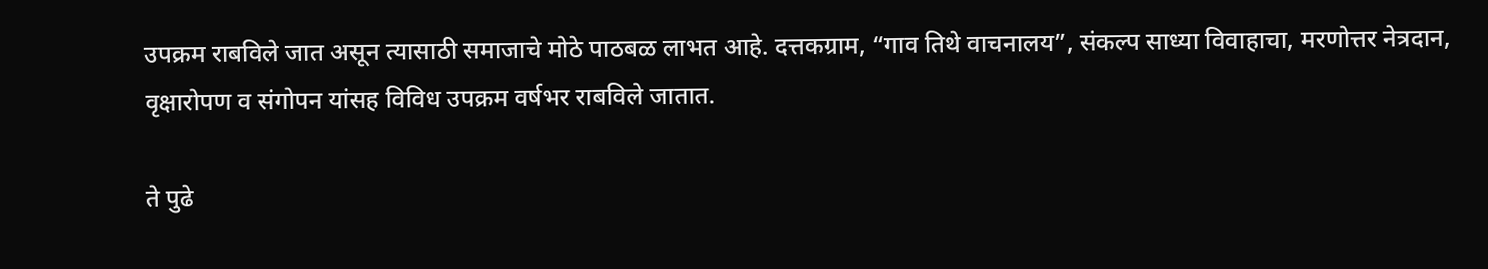उपक्रम राबविले जात असून त्यासाठी समाजाचे मोठे पाठबळ लाभत आहे. दत्तकग्राम, “गाव तिथे वाचनालय”, संकल्प साध्या विवाहाचा, मरणोत्तर नेत्रदान, वृक्षारोपण व संगोपन यांसह विविध उपक्रम वर्षभर राबविले जातात.

ते पुढे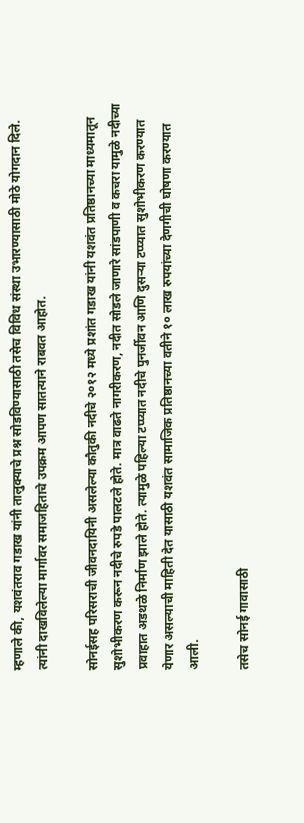म्हणाले की, यशवंतराव गडाख यांनी तालुक्याचे प्रश्न सोडविण्यासाठी तसेच विविध संस्था उभारण्यासाठी मोठे योगदान दिले. त्यांनी दाखविलेल्या मार्गावर समाजहिताचे उपक्रम आपण सातत्याने राबवत आहोत.

सोनईसह परिसराची जीवनदायिनी असलेल्या कौतुकी नदीचे २०१२ मध्ये प्रशांत गडाख यांनी यशवंत प्रतिष्ठानच्या माध्यमातून सुशोभीकरण करून नदीचे रुपडे पालटले होते. मात्र वाढते नागरीकरण, नदीत सोडले जाणारे सांडपाणी व कचरा यामुळे नदीच्या प्रवाहात अडथळे निर्माण झाले होते. त्यामुळे पहिल्या टप्प्यात नदीचे पुनर्जीवन आणि दुसऱ्या टप्प्यात सुशोभीकरण करण्यात येणार असल्याची माहिती देत यासाठी यशवंत सामाजिक प्रतिष्ठानच्या वतीने १० लाख रुपयांच्या देणगीची घोषणा करण्यात आली.

तसेच सोनई गावासाठी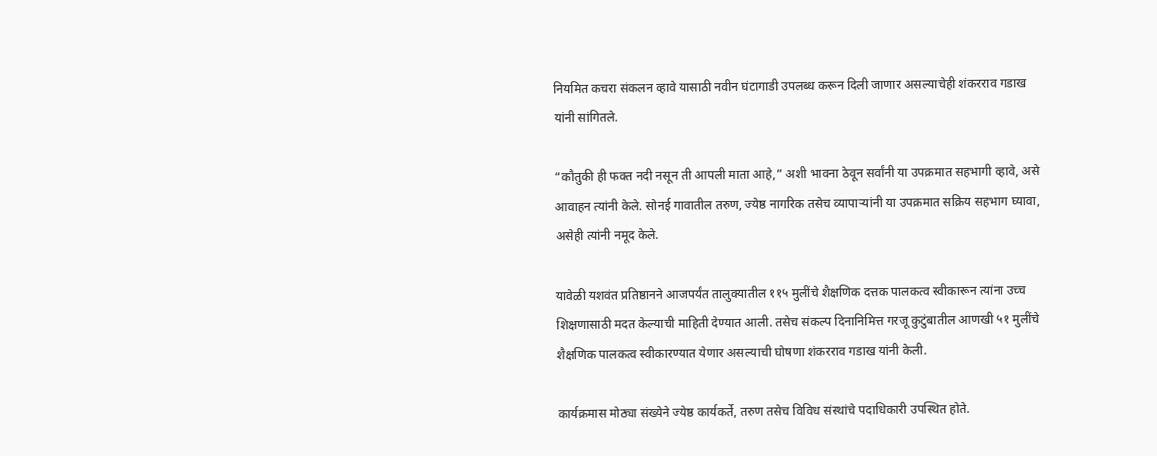नियमित कचरा संकलन व्हावे यासाठी नवीन घंटागाडी उपलब्ध करून दिली जाणार असल्याचेही शंकरराव गडाख यांनी सांगितले.

“कौतुकी ही फक्त नदी नसून ती आपली माता आहे,” अशी भावना ठेवून सर्वांनी या उपक्रमात सहभागी व्हावे, असे आवाहन त्यांनी केले. सोनई गावातील तरुण, ज्येष्ठ नागरिक तसेच व्यापाऱ्यांनी या उपक्रमात सक्रिय सहभाग घ्यावा, असेही त्यांनी नमूद केले.

यावेळी यशवंत प्रतिष्ठानने आजपर्यंत तालुक्यातील ११५ मुलींचे शैक्षणिक दत्तक पालकत्व स्वीकारून त्यांना उच्च शिक्षणासाठी मदत केल्याची माहिती देण्यात आली. तसेच संकल्प दिनानिमित्त गरजू कुटुंबातील आणखी ५१ मुलींचे शैक्षणिक पालकत्व स्वीकारण्यात येणार असल्याची घोषणा शंकरराव गडाख यांनी केली.

कार्यक्रमास मोठ्या संख्येने ज्येष्ठ कार्यकर्ते, तरुण तसेच विविध संस्थांचे पदाधिकारी उपस्थित होते.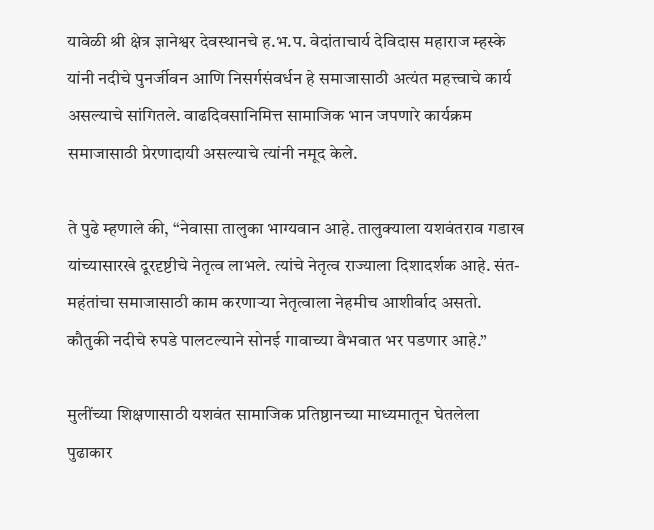यावेळी श्री क्षेत्र ज्ञानेश्वर देवस्थानचे ह.भ.प. वेदांताचार्य देविदास महाराज म्हस्के यांनी नदीचे पुनर्जीवन आणि निसर्गसंवर्धन हे समाजासाठी अत्यंत महत्त्वाचे कार्य असल्याचे सांगितले. वाढदिवसानिमित्त सामाजिक भान जपणारे कार्यक्रम समाजासाठी प्रेरणादायी असल्याचे त्यांनी नमूद केले.

ते पुढे म्हणाले की, “नेवासा तालुका भाग्यवान आहे. तालुक्याला यशवंतराव गडाख यांच्यासारखे दूरदृष्टीचे नेतृत्व लाभले. त्यांचे नेतृत्व राज्याला दिशादर्शक आहे. संत-महंतांचा समाजासाठी काम करणाऱ्या नेतृत्वाला नेहमीच आशीर्वाद असतो. कौतुकी नदीचे रुपडे पालटल्याने सोनई गावाच्या वैभवात भर पडणार आहे.”

मुलींच्या शिक्षणासाठी यशवंत सामाजिक प्रतिष्ठानच्या माध्यमातून घेतलेला पुढाकार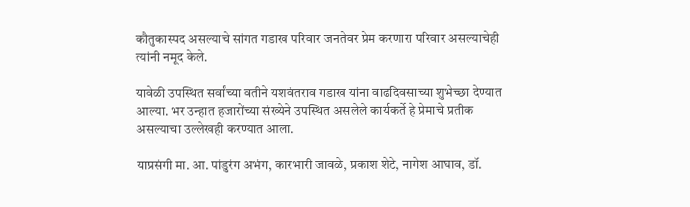कौतुकास्पद असल्याचे सांगत गडाख परिवार जनतेवर प्रेम करणारा परिवार असल्याचेही त्यांनी नमूद केले.

यावेळी उपस्थित सर्वांच्या वतीने यशवंतराव गडाख यांना वाढदिवसाच्या शुभेच्छा देण्यात आल्या. भर उन्हात हजारोंच्या संख्येने उपस्थित असलेले कार्यकर्ते हे प्रेमाचे प्रतीक असल्याचा उल्लेखही करण्यात आला.

याप्रसंगी मा. आ. पांडुरंग अभंग, कारभारी जावळे, प्रकाश शेटे, नागेश आघाव, डॉ.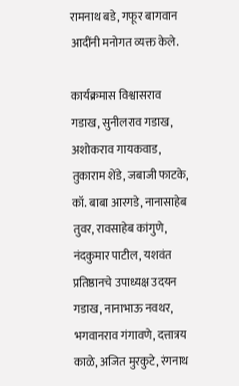रामनाथ बडे, गफूर बागवान आदींनी मनोगत व्यक्त केले.

कार्यक्रमास विश्वासराव गडाख, सुनीलराव गडाख, अशोकराव गायकवाड, तुकाराम शेंडे, जबाजी फाटके, कॉ. बाबा आरगडे, नानासाहेब तुवर, रावसाहेब कांगुणे, नंदकुमार पाटील, यशवंत प्रतिष्ठानचे उपाध्यक्ष उदयन गडाख, नानाभाऊ नवथर, भगवानराव गंगावणे, दत्तात्रय काळे, अजित मुरकुटे, रंगनाथ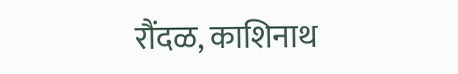रौंदळ, काशिनाथ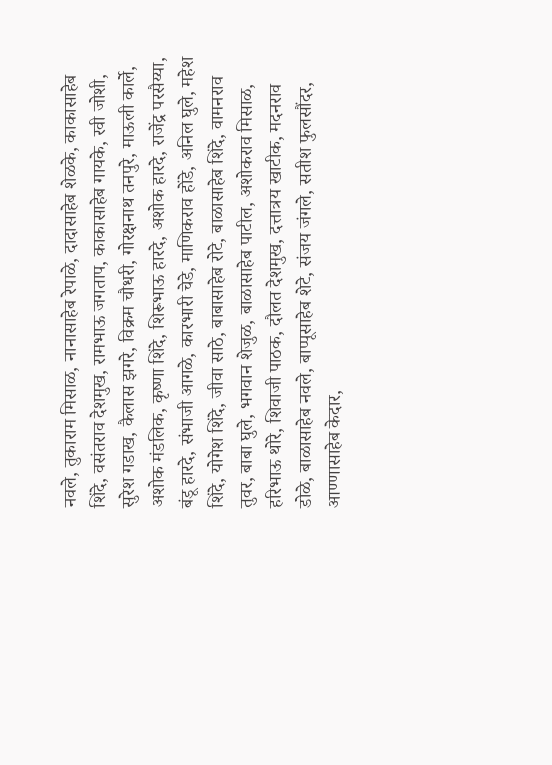नवले, तुकाराम मिसाळ, नानासाहेब रेपाळे, दादासाहेब शेळके, काकासाहेब शिंदे, वसंतराव देशमुख, रामभाऊ जगताप, काकासाहेब गायके, रवी जोशी, सुरेश गडाख, कैलास झगरे, विक्रम चौधरी, गोरक्षनाथ तनपुरे, माऊली कार्ले, अशोक मंडलिक, कृष्णा शिंदे, शिरूभाऊ हारदे, अशोक हारदे, राजेंद्र परसैय्या, बंडू हारदे, संभाजी आगळे, कारभारी चेडे, माणिकराव होंडे, अनिल घुले, महेश शिंदे, योगेश शिंदे, जीवा साठे, बाबासाहेब रोटे, बाळासाहेब शिंदे, वामनराव तुवर, बाबा घुले, भगवान शेजुळ, बाळासाहेब पाटील, अशोकराव मिसाळ, हरिभाऊ थोरे, शिवाजी पाठक, दौलत देशमुख, दत्तात्रय खाटीक, मदनराव डोळे, बाळासाहेब नवले, बाप्पूसाहेब शेटे, संजय जंगले, सतीश फुलसौंदर, आण्णासाहेब केदार,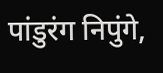पांडुरंग निपुंगे,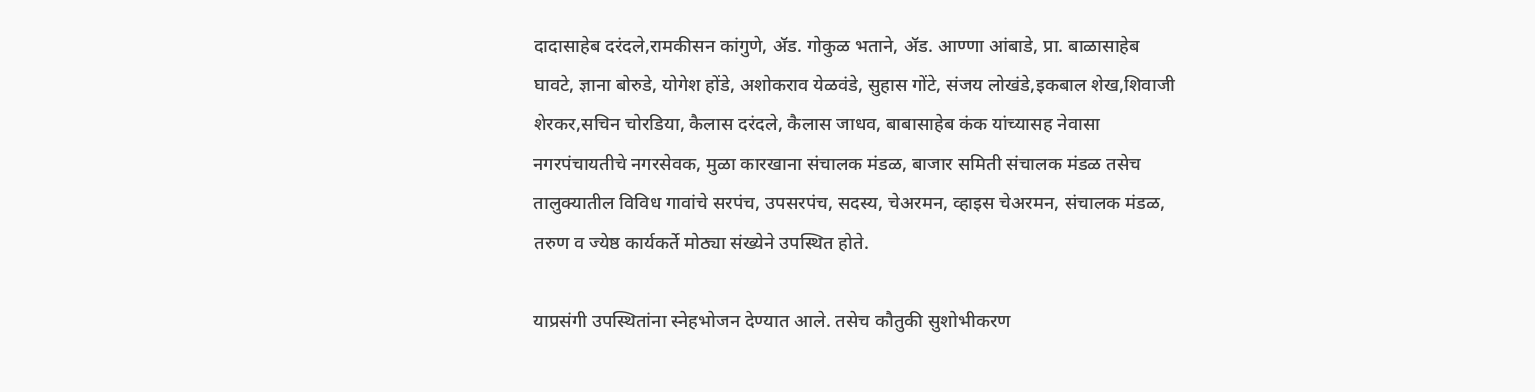दादासाहेब दरंदले,रामकीसन कांगुणे, ॲड. गोकुळ भताने, ॲड. आण्णा आंबाडे, प्रा. बाळासाहेब घावटे, ज्ञाना बोरुडे, योगेश होंडे, अशोकराव येळवंडे, सुहास गोंटे, संजय लोखंडे,इकबाल शेख,शिवाजी शेरकर,सचिन चोरडिया, कैलास दरंदले, कैलास जाधव, बाबासाहेब कंक यांच्यासह नेवासा नगरपंचायतीचे नगरसेवक, मुळा कारखाना संचालक मंडळ, बाजार समिती संचालक मंडळ तसेच तालुक्यातील विविध गावांचे सरपंच, उपसरपंच, सदस्य, चेअरमन, व्हाइस चेअरमन, संचालक मंडळ, तरुण व ज्येष्ठ कार्यकर्ते मोठ्या संख्येने उपस्थित होते.

याप्रसंगी उपस्थितांना स्नेहभोजन देण्यात आले. तसेच कौतुकी सुशोभीकरण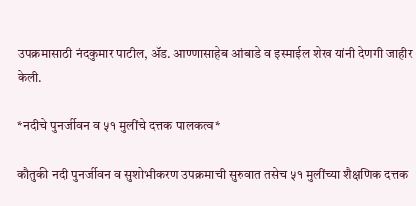उपक्रमासाठी नंदकुमार पाटील, ॲड. आण्णासाहेब आंबाडे व इस्माईल शेख यांनी देणगी जाहीर केली.

*नदीचे पुनर्जीवन व ५१ मुलींचे दत्तक पालकत्व*

कौतुकी नदी पुनर्जीवन व सुशोभीकरण उपक्रमाची सुरुवात तसेच ५१ मुलींच्या शैक्षणिक दत्तक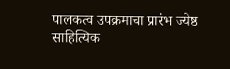पालकत्व उपक्रमाचा प्रारंभ ज्येष्ठ साहित्यिक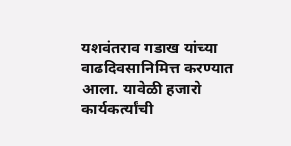यशवंतराव गडाख यांच्या वाढदिवसानिमित्त करण्यात आला. यावेळी हजारो कार्यकर्त्यांची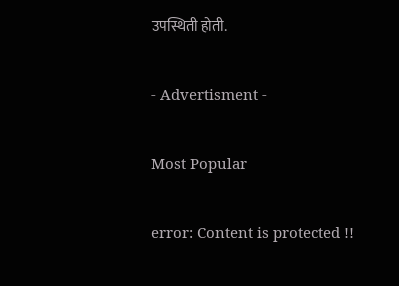उपस्थिती होती.

- Advertisment -

Most Popular

error: Content is protected !!